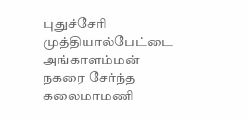புதுச்சேரி முத்தியால்பேட்டை அங்காளம்மன் நகரை சேர்ந்த கலைமாமணி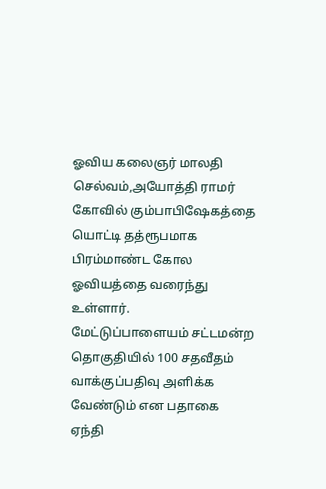ஓவிய கலைஞர் மாலதி செல்வம்,அயோத்தி ராமர் கோவில் கும்பாபிஷேகத்தை யொட்டி தத்ரூபமாக பிரம்மாண்ட கோல ஓவியத்தை வரைந்து உள்ளார்.
மேட்டுப்பாளையம் சட்டமன்ற தொகுதியில் 100 சதவீதம் வாக்குப்பதிவு அளிக்க வேண்டும் என பதாகை ஏந்தி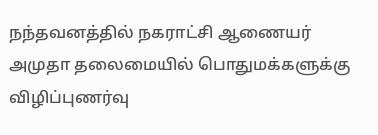நந்தவனத்தில் நகராட்சி ஆணையர் அமுதா தலைமையில் பொதுமக்களுக்கு விழிப்புணர்வு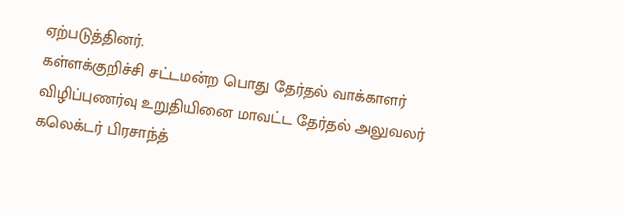ஏற்படுத்தினர்.
கள்ளக்குறிச்சி சட்டமன்ற பொது தேர்தல் வாக்காளர் விழிப்புணர்வு உறுதியினை மாவட்ட தேர்தல் அலுவலர் கலெக்டர் பிரசாந்த்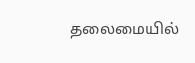தலைமையில்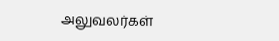அலுவலர்கள்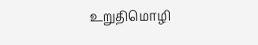உறுதிமொழி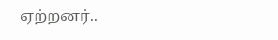ஏற்றனர்..